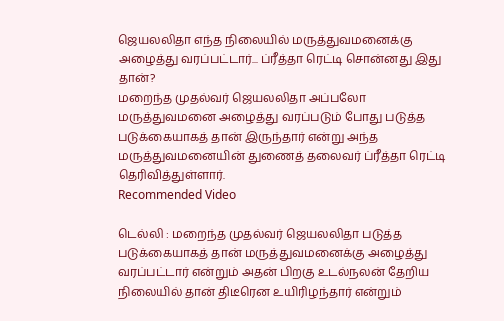ஜெயலலிதா எந்த நிலையில் மருத்துவமனைக்கு அழைத்து வரப்பட்டார்... ப்ரீத்தா ரெட்டி சொன்னது இது தான்?
மறைந்த முதல்வர் ஜெயலலிதா அப்பலோ மருத்துவமனை அழைத்து வரப்படும் போது படுத்த படுக்கையாகத் தான் இருந்தார் என்று அந்த மருத்துவமனையின் துணைத் தலைவர் ப்ரீத்தா ரெட்டி தெரிவித்துள்ளார்.
Recommended Video

டெல்லி : மறைந்த முதல்வர் ஜெயலலிதா படுத்த படுக்கையாகத் தான் மருத்துவமனைக்கு அழைத்து வரப்பட்டார் என்றும் அதன் பிறகு உடல்நலன் தேறிய நிலையில் தான் திடீரென உயிரிழந்தார் என்றும்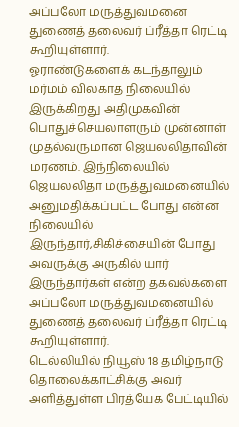அப்பலோ மருத்துவமனை துணைத் தலைவர் ப்ரீத்தா ரெட்டி கூறியுள்ளார்.
ஓராண்டுகளைக் கடந்தாலும் மர்மம் விலகாத நிலையில் இருக்கிறது அதிமுகவின் பொதுச்செயலாளரும் முன்னாள் முதல்வருமான ஜெயலலிதாவின் மரணம். இந்நிலையில் ஜெயலலிதா மருத்துவமனையில் அனுமதிக்கப்பட்ட போது என்ன நிலையில் இருந்தார்,சிகிச்சையின் போது அவருக்கு அருகில் யார் இருந்தார்கள் என்ற தகவல்களை அப்பலோ மருத்துவமனையில் துணைத் தலைவர் ப்ரீத்தா ரெட்டி கூறியுள்ளார்.
டெல்லியில் நியூஸ் 18 தமிழ்நாடு தொலைக்காட்சிக்கு அவர் அளித்துள்ள பிரத்யேக பேட்டியில்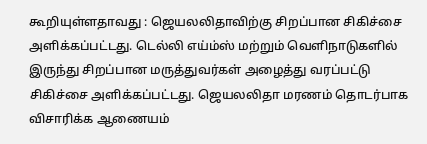கூறியுள்ளதாவது : ஜெயலலிதாவிற்கு சிறப்பான சிகிச்சை அளிக்கப்பட்டது. டெல்லி எய்ம்ஸ் மற்றும் வெளிநாடுகளில் இருந்து சிறப்பான மருத்துவர்கள் அழைத்து வரப்பட்டு சிகிச்சை அளிக்கப்பட்டது. ஜெயலலிதா மரணம் தொடர்பாக விசாரிக்க ஆணையம்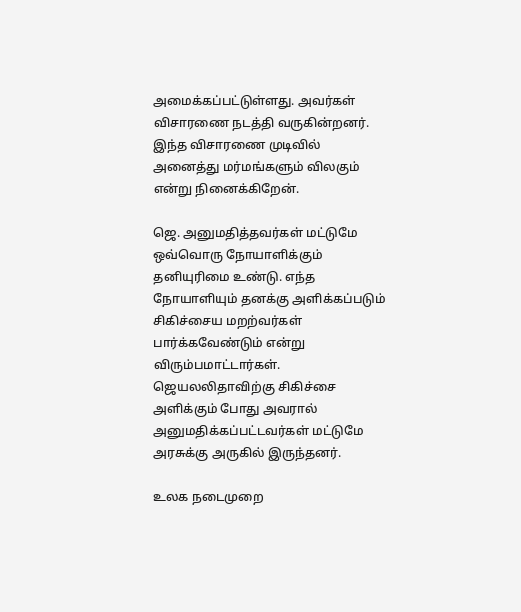அமைக்கப்பட்டுள்ளது. அவர்கள் விசாரணை நடத்தி வருகின்றனர். இந்த விசாரணை முடிவில் அனைத்து மர்மங்களும் விலகும் என்று நினைக்கிறேன்.

ஜெ. அனுமதித்தவர்கள் மட்டுமே
ஒவ்வொரு நோயாளிக்கும் தனியுரிமை உண்டு. எந்த நோயாளியும் தனக்கு அளிக்கப்படும் சிகிச்சைய மறற்வர்கள் பார்க்கவேண்டும் என்று விரும்பமாட்டார்கள். ஜெயலலிதாவிற்கு சிகிச்சை அளிக்கும் போது அவரால் அனுமதிக்கப்பட்டவர்கள் மட்டுமே அரசுக்கு அருகில் இருந்தனர்.

உலக நடைமுறை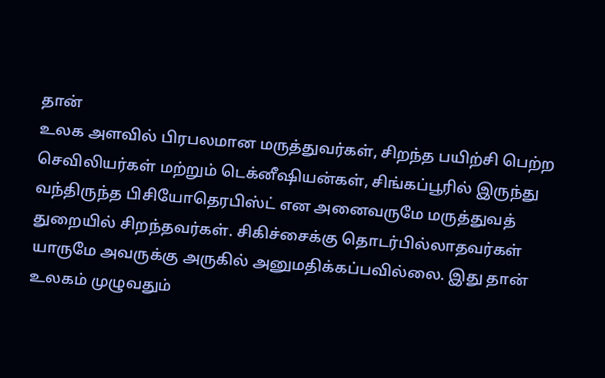தான்
உலக அளவில் பிரபலமான மருத்துவர்கள், சிறந்த பயிற்சி பெற்ற செவிலியர்கள் மற்றும் டெக்னீஷியன்கள், சிங்கப்பூரில் இருந்து வந்திருந்த பிசியோதெரபிஸ்ட் என அனைவருமே மருத்துவத் துறையில் சிறந்தவர்கள். சிகிச்சைக்கு தொடர்பில்லாதவர்கள் யாருமே அவருக்கு அருகில் அனுமதிக்கப்பவில்லை. இது தான் உலகம் முழுவதும்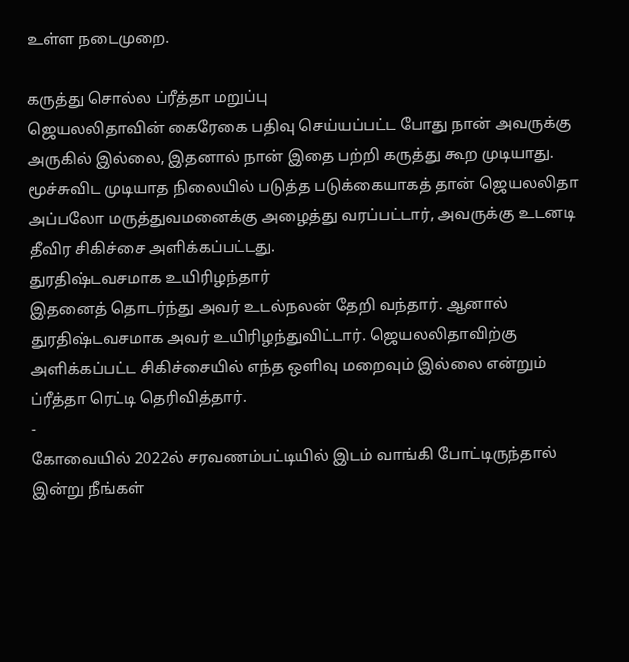உள்ள நடைமுறை.

கருத்து சொல்ல ப்ரீத்தா மறுப்பு
ஜெயலலிதாவின் கைரேகை பதிவு செய்யப்பட்ட போது நான் அவருக்கு அருகில் இல்லை, இதனால் நான் இதை பற்றி கருத்து கூற முடியாது. மூச்சுவிட முடியாத நிலையில் படுத்த படுக்கையாகத் தான் ஜெயலலிதா அப்பலோ மருத்துவமனைக்கு அழைத்து வரப்பட்டார், அவருக்கு உடனடி தீவிர சிகிச்சை அளிக்கப்பட்டது.
துரதிஷ்டவசமாக உயிரிழந்தார்
இதனைத் தொடர்ந்து அவர் உடல்நலன் தேறி வந்தார். ஆனால் துரதிஷ்டவசமாக அவர் உயிரிழந்துவிட்டார். ஜெயலலிதாவிற்கு அளிக்கப்பட்ட சிகிச்சையில் எந்த ஒளிவு மறைவும் இல்லை என்றும் ப்ரீத்தா ரெட்டி தெரிவித்தார்.
-
கோவையில் 2022ல் சரவணம்பட்டியில் இடம் வாங்கி போட்டிருந்தால் இன்று நீங்கள்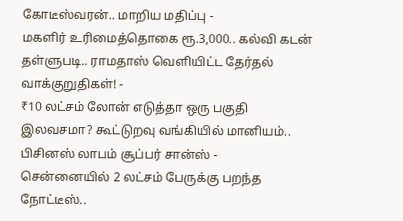கோடீஸ்வரன்.. மாறிய மதிப்பு -
மகளிர் உரிமைத்தொகை ரூ.3,000.. கல்வி கடன் தள்ளுபடி.. ராமதாஸ் வெளியிட்ட தேர்தல் வாக்குறுதிகள்! -
₹10 லட்சம் லோன் எடுத்தா ஒரு பகுதி இலவசமா? கூட்டுறவு வங்கியில் மானியம்.. பிசினஸ் லாபம் சூப்பர் சான்ஸ் -
சென்னையில் 2 லட்சம் பேருக்கு பறந்த நோட்டீஸ்..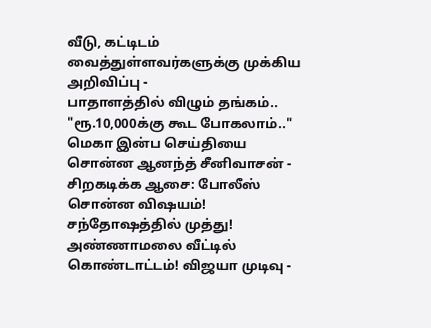வீடு, கட்டிடம் வைத்துள்ளவர்களுக்கு முக்கிய அறிவிப்பு -
பாதாளத்தில் விழும் தங்கம்.. "ரூ.10,000க்கு கூட போகலாம்.." மெகா இன்ப செய்தியை சொன்ன ஆனந்த் சீனிவாசன் -
சிறகடிக்க ஆசை: போலீஸ் சொன்ன விஷயம்! சந்தோஷத்தில் முத்து! அண்ணாமலை வீட்டில் கொண்டாட்டம்! விஜயா முடிவு -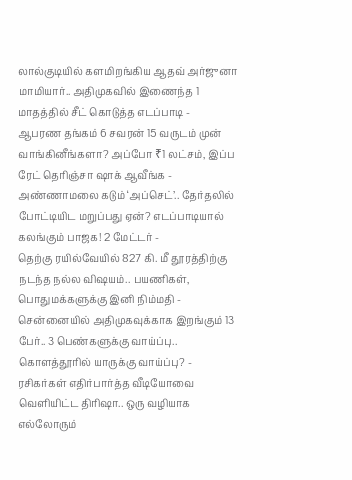லால்குடியில் களமிறங்கிய ஆதவ் அர்ஜுனா மாமியார்.. அதிமுகவில் இணைந்த 1 மாதத்தில் சீட் கொடுத்த எடப்பாடி -
ஆபரண தங்கம் 6 சவரன் 15 வருடம் முன் வாங்கினீங்களா? அப்போ ₹1 லட்சம், இப்ப ரேட் தெரிஞ்சா ஷாக் ஆவீங்க -
அண்ணாமலை கடும் ‘அப்செட்’.. தேர்தலில் போட்டியிட மறுப்பது ஏன்? எடப்பாடியால் கலங்கும் பாஜக! 2 மேட்டர் -
தெற்கு ரயில்வேயில் 827 கி. மீ தூரத்திற்கு நடந்த நல்ல விஷயம்.. பயணிகள், பொதுமக்களுக்கு இனி நிம்மதி -
சென்னையில் அதிமுகவுக்காக இறங்கும் 13 பேர்.. 3 பெண்களுக்கு வாய்ப்பு.. கொளத்தூரில் யாருக்கு வாய்ப்பு? -
ரசிகர்கள் எதிர்பார்த்த வீடியோவை வெளியிட்ட திரிஷா.. ஒரு வழியாக எல்லோரும்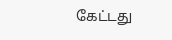கேட்டது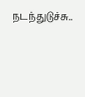நடந்துடுச்சு..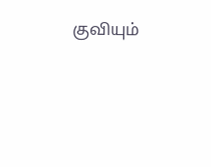குவியும்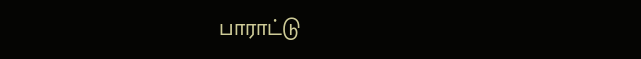பாராட்டு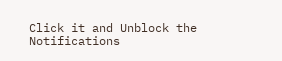Click it and Unblock the Notifications